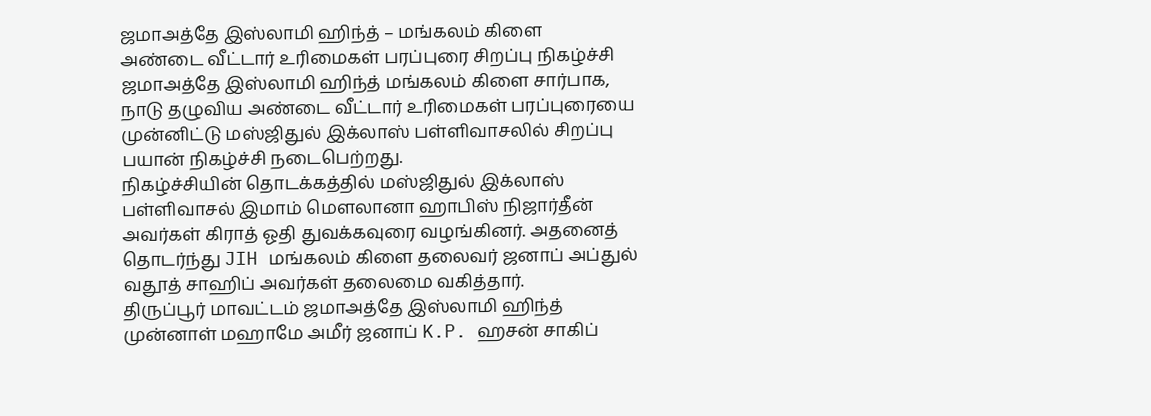ஜமாஅத்தே இஸ்லாமி ஹிந்த் – மங்கலம் கிளை
அண்டை வீட்டார் உரிமைகள் பரப்புரை சிறப்பு நிகழ்ச்சி
ஜமாஅத்தே இஸ்லாமி ஹிந்த் மங்கலம் கிளை சார்பாக, நாடு தழுவிய அண்டை வீட்டார் உரிமைகள் பரப்புரையை முன்னிட்டு மஸ்ஜிதுல் இக்லாஸ் பள்ளிவாசலில் சிறப்பு பயான் நிகழ்ச்சி நடைபெற்றது.
நிகழ்ச்சியின் தொடக்கத்தில் மஸ்ஜிதுல் இக்லாஸ் பள்ளிவாசல் இமாம் மௌலானா ஹாபிஸ் நிஜார்தீன் அவர்கள் கிராத் ஓதி துவக்கவுரை வழங்கினர். அதனைத் தொடர்ந்து JIH மங்கலம் கிளை தலைவர் ஜனாப் அப்துல் வதூத் சாஹிப் அவர்கள் தலைமை வகித்தார்.
திருப்பூர் மாவட்டம் ஜமாஅத்தே இஸ்லாமி ஹிந்த் முன்னாள் மஹாமே அமீர் ஜனாப் K.P. ஹசன் சாகிப்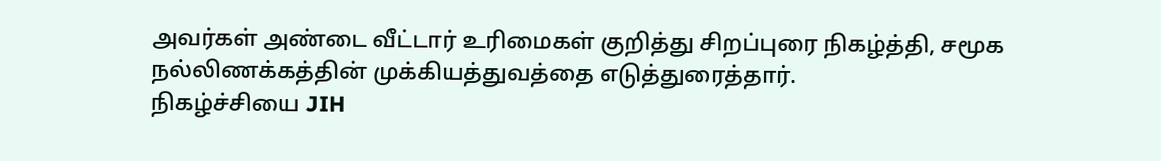அவர்கள் அண்டை வீட்டார் உரிமைகள் குறித்து சிறப்புரை நிகழ்த்தி, சமூக நல்லிணக்கத்தின் முக்கியத்துவத்தை எடுத்துரைத்தார்.
நிகழ்ச்சியை JIH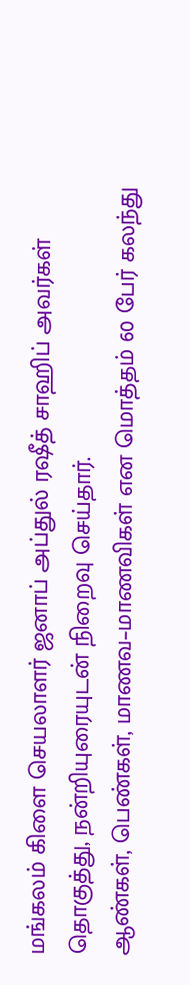மங்கலம் கிளை செயலாளர் ஜனாப் அப்துல் ரஷீத் சாஹிப் அவர்கள் தொகுத்து, நன்றியுரையுடன் நிறைவு செய்தார்.
ஆண்கள், பெண்கள், மாணவ–மாணவிகள் என மொத்தம் 60 பேர் கலந்து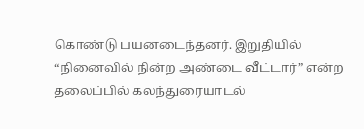கொண்டு பயனடைந்தனர். இறுதியில் “நினைவில் நின்ற அண்டை வீட்டார்” என்ற தலைப்பில் கலந்துரையாடல்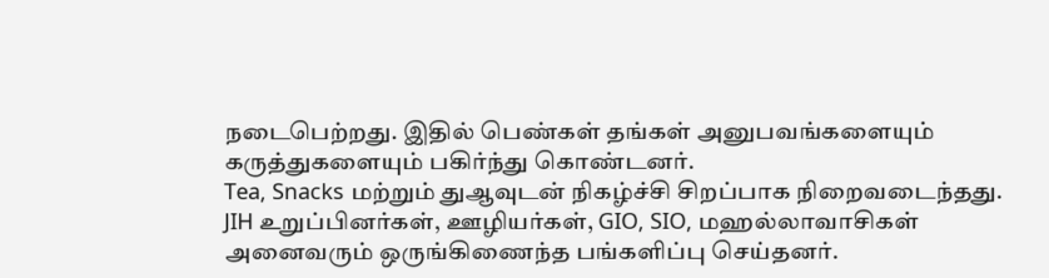நடைபெற்றது. இதில் பெண்கள் தங்கள் அனுபவங்களையும் கருத்துகளையும் பகிர்ந்து கொண்டனர்.
Tea, Snacks மற்றும் துஆவுடன் நிகழ்ச்சி சிறப்பாக நிறைவடைந்தது.
JIH உறுப்பினர்கள், ஊழியர்கள், GIO, SIO, மஹல்லாவாசிகள் அனைவரும் ஒருங்கிணைந்த பங்களிப்பு செய்தனர்.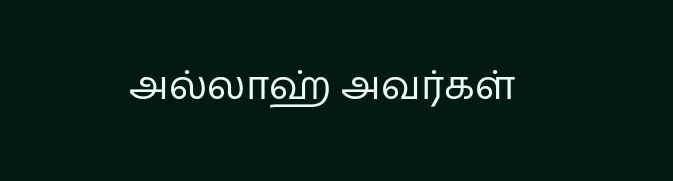அல்லாஹ் அவர்கள்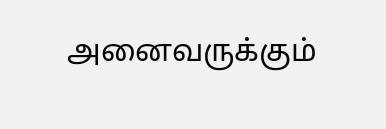அனைவருக்கும்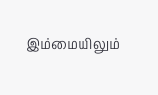இம்மையிலும்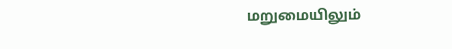மறுமையிலும்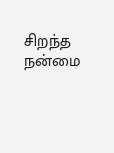சிறந்த நன்மை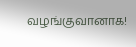வழங்குவானாக!